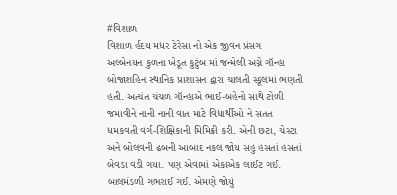#વિશાળ
વિશાળ ર્હદય મધર ટેરેસા નો એક જીવન પ્રંસગ
અલ્બેનયન કુળના ખેડૂત કુટુંબ માં જન્મેલી અગ્ને ગૉન્હા બોજાશહિન સ્થાનિક પ્રાશાસન દ્વારા ચાલતી સ્કૂલમાં ભણતી હતી. અત્યંત ચંચળ ગૉન્હાએ ભાઈ-બહેનો સાથે ટોળી જમાવીને નાની નાની વાત માટે વિદ્યાર્થીઓ ને સતત ધમકવતી વર્ગ-શિક્ષિકાની મિમિક્રી કરી. એની છટા, ચેસ્ટા અને બોલવની ઢબની આબાદ નકલ જોય સહુ હસતાં હસતાં બેવડા વડી ગયા. પણ એવામાં એકાએક લાઈટ ગઈ. બાલમંડળી ગભરાઈ ગઈ. એમણે જોયું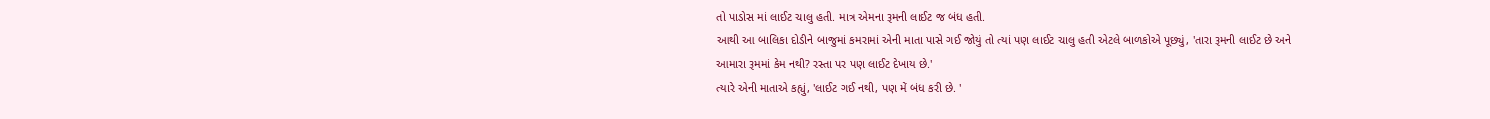તો પાડોસ માં લાઈટ ચાલુ હતી. માત્ર એમના રૂમની લાઈટ જ બંધ હતી.
આથી આ બાલિકા દોડીને બાજુમાં કમરામાં એની માતા પાસે ગઈ જોયું તો ત્યાં પણ લાઈટ ચાલુ હતી એટલે બાળકોએ પૂછ્યું, 'તારા રૂમની લાઈટ છે અને આમારા રૂમમાં કેમ નથી? રસ્તા પર પણ લાઈટ દેખાય છે.'
ત્યારે એની માતાએ કહ્યું, 'લાઈટ ગઈ નથી, પણ મેં બંધ કરી છે. '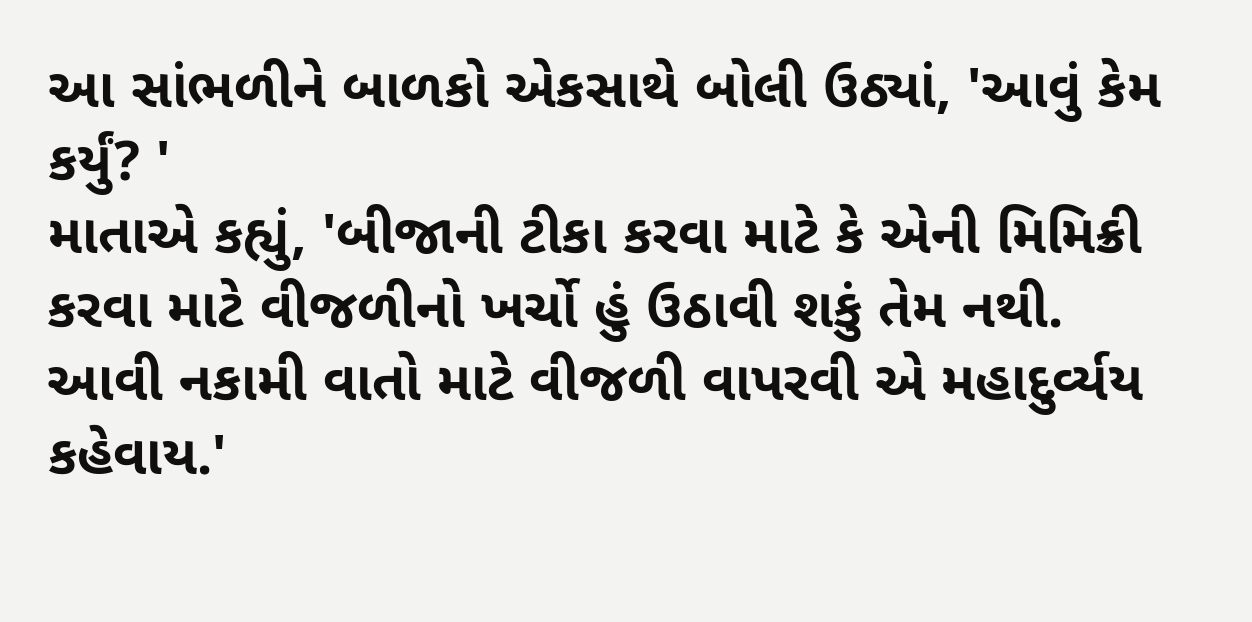આ સાંભળીને બાળકો એકસાથે બોલી ઉઠ્યાં, 'આવું કેમ કર્યું? '
માતાએ કહ્યું, 'બીજાની ટીકા કરવા માટે કે એની મિમિક્રી કરવા માટે વીજળીનો ખર્ચો હું ઉઠાવી શકું તેમ નથી. આવી નકામી વાતો માટે વીજળી વાપરવી એ મહાદુર્વ્યય કહેવાય.'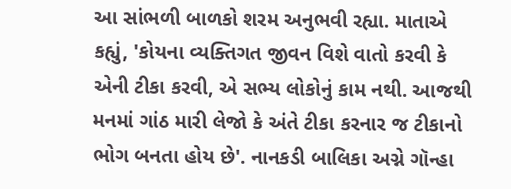આ સાંભળી બાળકો શરમ અનુભવી રહ્યા. માતાએ કહ્યું, 'કોયના વ્યક્તિગત જીવન વિશે વાતો કરવી કે એની ટીકા કરવી, એ સભ્ય લોકોનું કામ નથી. આજથી મનમાં ગાંઠ મારી લેજો કે અંતે ટીકા કરનાર જ ટીકાનો ભોગ બનતા હોય છે'. નાનકડી બાલિકા અગ્ને ગૉન્હા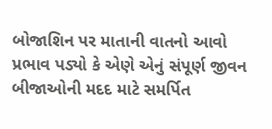બોજાશિન પર માતાની વાતનો આવો પ્રભાવ પડ્યો કે એણે એનું સંપૂર્ણ જીવન બીજાઓની મદદ માટે સમર્પિત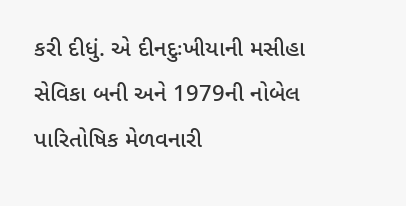કરી દીધું. એ દીનદુઃખીયાની મસીહા સેવિકા બની અને 1979ની નોબેલ પારિતોષિક મેળવનારી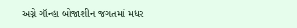અગ્ને ગૉન્હા બોજાશીન જગતમાં મધર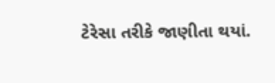ટેરેસા તરીકે જાણીતા થયાં.